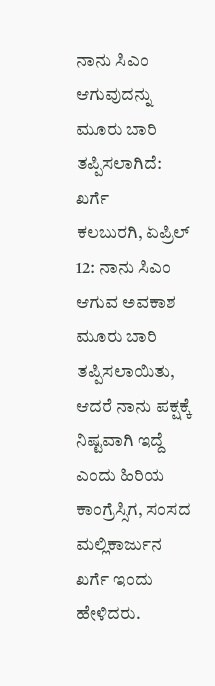ನಾನು ಸಿಎಂ ಆಗುವುದನ್ನು ಮೂರು ಬಾರಿ ತಪ್ಪಿಸಲಾಗಿದೆ: ಖರ್ಗೆ
ಕಲಬುರಗಿ, ಏಪ್ರಿಲ್ 12: ನಾನು ಸಿಎಂ ಆಗುವ ಅವಕಾಶ ಮೂರು ಬಾರಿ ತಪ್ಪಿಸಲಾಯಿತು, ಆದರೆ ನಾನು ಪಕ್ಷಕ್ಕೆ ನಿಷ್ಟವಾಗಿ ಇದ್ದೆ ಎಂದು ಹಿರಿಯ ಕಾಂಗ್ರೆಸ್ಸಿಗ, ಸಂಸದ ಮಲ್ಲಿಕಾರ್ಜುನ ಖರ್ಗೆ ಇಂದು ಹೇಳಿದರು.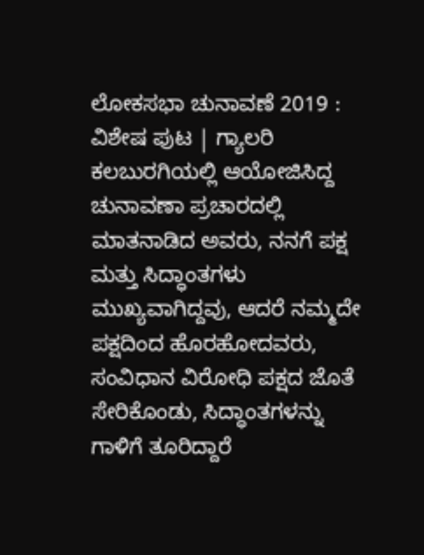ಲೋಕಸಭಾ ಚುನಾವಣೆ 2019 : ವಿಶೇಷ ಪುಟ | ಗ್ಯಾಲರಿ
ಕಲಬುರಗಿಯಲ್ಲಿ ಆಯೋಜಿಸಿದ್ದ ಚುನಾವಣಾ ಪ್ರಚಾರದಲ್ಲಿ ಮಾತನಾಡಿದ ಅವರು, ನನಗೆ ಪಕ್ಷ ಮತ್ತು ಸಿದ್ಧಾಂತಗಳು ಮುಖ್ಯವಾಗಿದ್ದವು, ಆದರೆ ನಮ್ಮದೇ ಪಕ್ಷದಿಂದ ಹೊರಹೋದವರು, ಸಂವಿಧಾನ ವಿರೋಧಿ ಪಕ್ಷದ ಜೊತೆ ಸೇರಿಕೊಂಡು, ಸಿದ್ಧಾಂತಗಳನ್ನು ಗಾಳಿಗೆ ತೂರಿದ್ದಾರೆ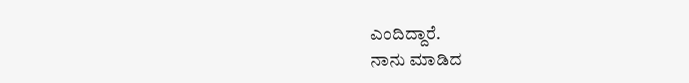ಎಂದಿದ್ದಾರೆ.
ನಾನು ಮಾಡಿದ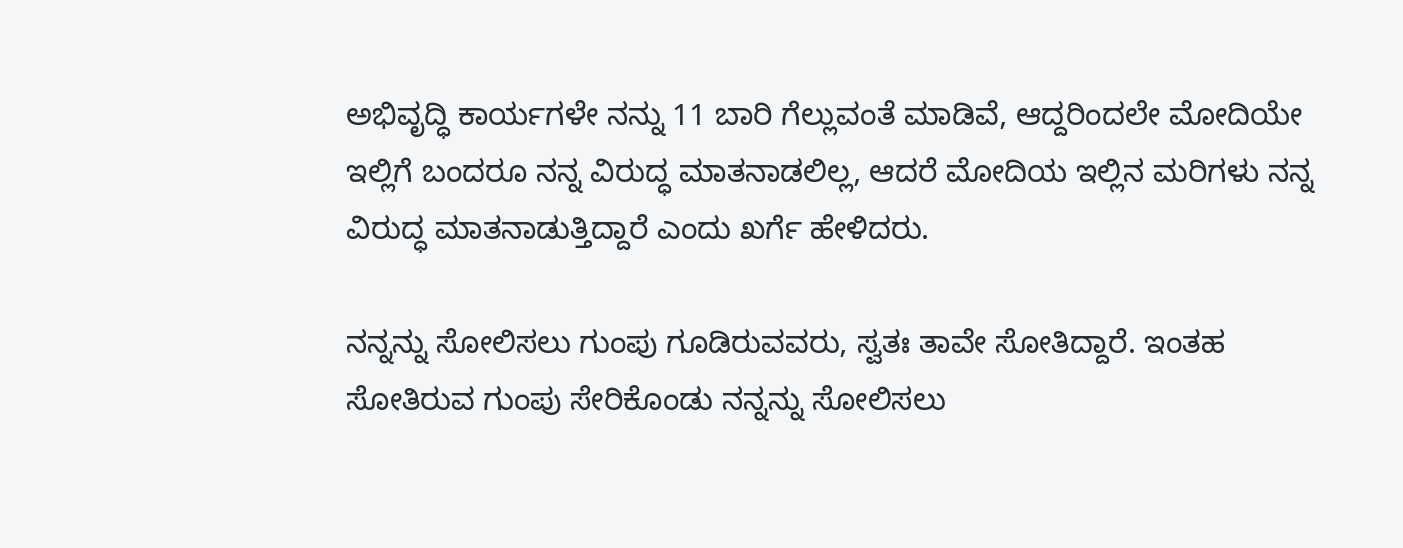ಅಭಿವೃದ್ಧಿ ಕಾರ್ಯಗಳೇ ನನ್ನು 11 ಬಾರಿ ಗೆಲ್ಲುವಂತೆ ಮಾಡಿವೆ, ಆದ್ದರಿಂದಲೇ ಮೋದಿಯೇ ಇಲ್ಲಿಗೆ ಬಂದರೂ ನನ್ನ ವಿರುದ್ಧ ಮಾತನಾಡಲಿಲ್ಲ, ಆದರೆ ಮೋದಿಯ ಇಲ್ಲಿನ ಮರಿಗಳು ನನ್ನ ವಿರುದ್ಧ ಮಾತನಾಡುತ್ತಿದ್ದಾರೆ ಎಂದು ಖರ್ಗೆ ಹೇಳಿದರು.

ನನ್ನನ್ನು ಸೋಲಿಸಲು ಗುಂಪು ಗೂಡಿರುವವರು, ಸ್ವತಃ ತಾವೇ ಸೋತಿದ್ದಾರೆ. ಇಂತಹ ಸೋತಿರುವ ಗುಂಪು ಸೇರಿಕೊಂಡು ನನ್ನನ್ನು ಸೋಲಿಸಲು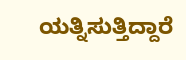ಯತ್ನಿಸುತ್ತಿದ್ದಾರೆ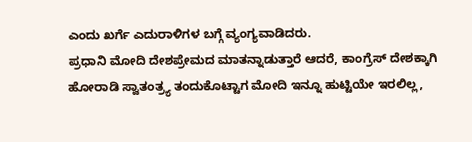ಎಂದು ಖರ್ಗೆ ಎದುರಾಳಿಗಳ ಬಗ್ಗೆ ವ್ಯಂಗ್ಯವಾಡಿದರು.
ಪ್ರಧಾನಿ ಮೋದಿ ದೇಶಪ್ರೇಮದ ಮಾತನ್ನಾಡುತ್ತಾರೆ ಆದರೆ, ಕಾಂಗ್ರೆಸ್ ದೇಶಕ್ಕಾಗಿ ಹೋರಾಡಿ ಸ್ವಾತಂತ್ರ್ಯ ತಂದುಕೊಟ್ಟಾಗ ಮೋದಿ ಇನ್ನೂ ಹುಟ್ಟಿಯೇ ಇರಲಿಲ್ಲ,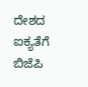ದೇಶದ ಐಕ್ಯತೆಗೆ ಬಿಜೆಪಿ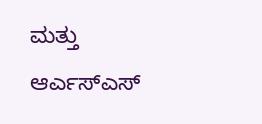ಮತ್ತು ಆರ್ಎಸ್ಎಸ್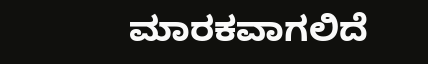ಮಾರಕವಾಗಲಿದೆ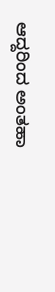ಆದ್ದರಿಂದ ಅಂತಹಾ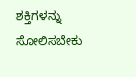ಶಕ್ತಿಗಳನ್ನು ಸೋಲಿಸಬೇಕು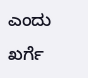ಎಂದು ಖರ್ಗೆ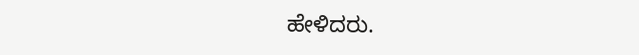ಹೇಳಿದರು.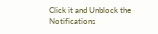Click it and Unblock the Notifications